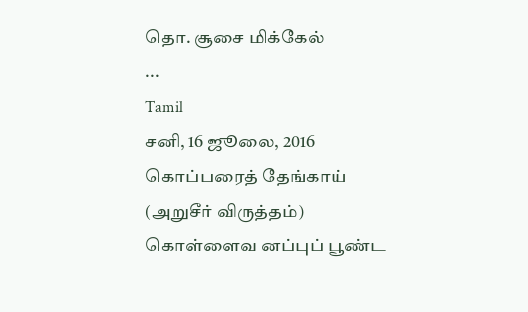தொ. சூசை மிக்கேல்
...
Tamil
சனி, 16 ஜூலை, 2016
கொப்பரைத் தேங்காய்
(அறுசீர் விருத்தம்)
கொள்ளைவ னப்புப் பூண்ட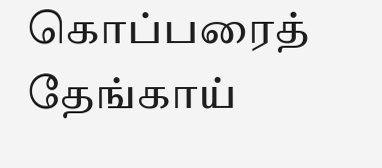கொப்பரைத் தேங்காய்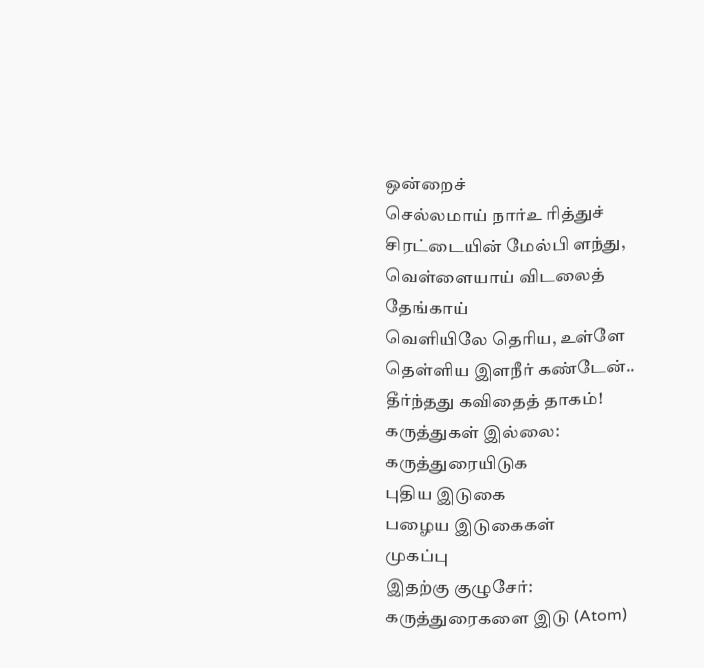ஒன்றைச்
செல்லமாய் நார்உ ரித்துச்
சிரட்டையின் மேல்பி ளந்து,
வெள்ளையாய் விடலைத் தேங்காய்
வெளியிலே தெரிய, உள்ளே
தெள்ளிய இளநீர் கண்டேன்..
தீர்ந்தது கவிதைத் தாகம்!
கருத்துகள் இல்லை:
கருத்துரையிடுக
புதிய இடுகை
பழைய இடுகைகள்
முகப்பு
இதற்கு குழுசேர்:
கருத்துரைகளை இடு (Atom)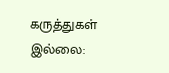கருத்துகள் இல்லை: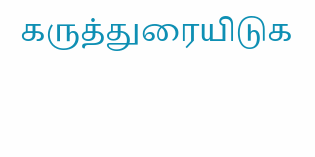கருத்துரையிடுக